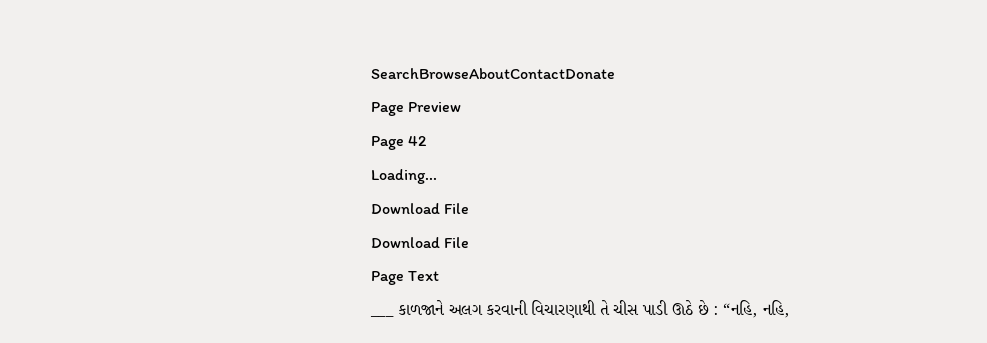SearchBrowseAboutContactDonate
Page Preview
Page 42
Loading...
Download File
Download File
Page Text
___ કાળજાને અલગ કરવાની વિચારણાથી તે ચીસ પાડી ઊઠે છે : “નહિ, નહિ,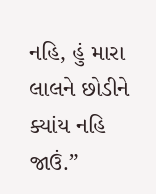નહિ, હું મારા લાલને છોડીને ક્યાંય નહિ જાઉં.”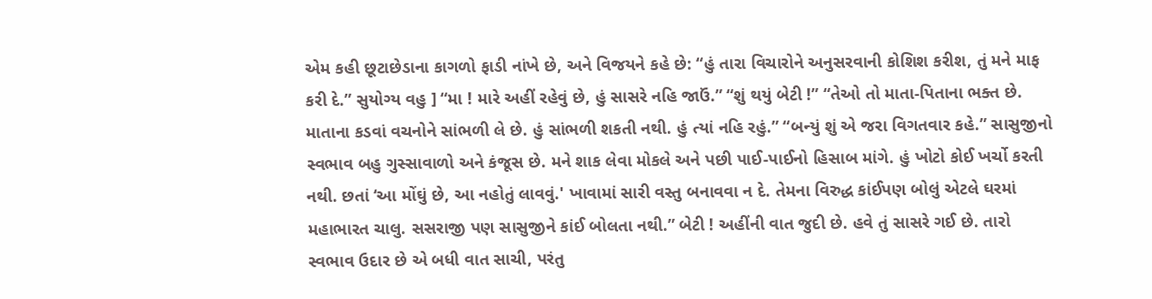એમ કહી છૂટાછેડાના કાગળો ફાડી નાંખે છે, અને વિજયને કહે છે: “હું તારા વિચારોને અનુસરવાની કોશિશ કરીશ, તું મને માફ કરી દે.” સુયોગ્ય વહુ ] “મા ! મારે અહીં રહેવું છે, હું સાસરે નહિ જાઉં.” “શું થયું બેટી !” “તેઓ તો માતા-પિતાના ભક્ત છે. માતાના કડવાં વચનોને સાંભળી લે છે. હું સાંભળી શકતી નથી. હું ત્યાં નહિ રહું.” “બન્યું શું એ જરા વિગતવાર કહે.” સાસુજીનો સ્વભાવ બહુ ગુસ્સાવાળો અને કંજૂસ છે. મને શાક લેવા મોકલે અને પછી પાઈ-પાઈનો હિસાબ માંગે. હું ખોટો કોઈ ખર્ચો કરતી નથી. છતાં ‘આ મોંઘું છે, આ નહોતું લાવવું.' ખાવામાં સારી વસ્તુ બનાવવા ન દે. તેમના વિરુદ્ધ કાંઈપણ બોલું એટલે ઘરમાં મહાભારત ચાલુ. સસરાજી પણ સાસુજીને કાંઈ બોલતા નથી.” બેટી ! અહીંની વાત જુદી છે. હવે તું સાસરે ગઈ છે. તારો સ્વભાવ ઉદાર છે એ બધી વાત સાચી, પરંતુ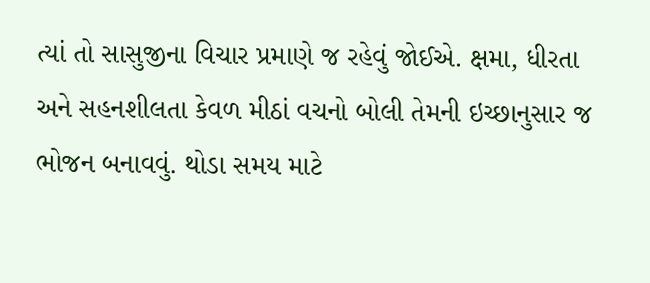ત્યાં તો સાસુજીના વિચાર પ્રમાણે જ રહેવું જોઈએ. ક્ષમા, ધીરતા અને સહનશીલતા કેવળ મીઠાં વચનો બોલી તેમની ઇચ્છાનુસાર જ ભોજન બનાવવું. થોડા સમય માટે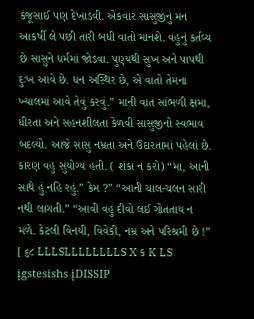કંજૂસાઈ પણ દેખાડવી. એકવાર સાસુજીનું મન આકર્ષી લે પછી તારી બધી વાતો માનશે. વહુનું કર્તવ્ય છે સાસુને ધર્મમાં જોડવા. પુણ્યથી સુખ અને પાપથી દુઃખ આવે છે. ધન અસ્થિર છે, એ વાતો તેમના ખ્યાલમાં આવે તેવું કરવું.” માની વાત સાંભળી ક્ષમા, ધીરતા અને સહનશીલતા કેળવી સાસુજીનો સ્વભાવ બદલ્યો. આજે સાસુ નમ્રતા અને ઉદારતામાં પહેલાં છે. કારણ વહુ સુયોગ્ય હતી. ( શંકા ન કરો) “મા, આની સાથે હું નહિ રહું.” કેમ ?” “આની ચાલ-ચલન સારી નથી લાગતી.” “આવી વહુ દીવો લઈ ગોતતાય ન મળે. કેટલી વિનયી, વિવેકી, નમ્ર અને પરિશ્રમી છે !” [ ૬૮ LLLSLLLLLLLLS X ક K LS įgstesishs įDISSIP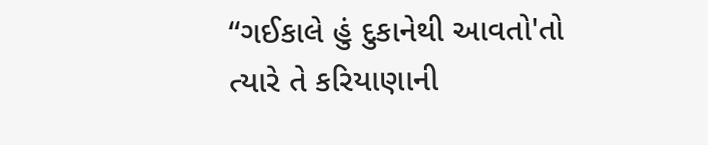“ગઈકાલે હું દુકાનેથી આવતો'તો ત્યારે તે કરિયાણાની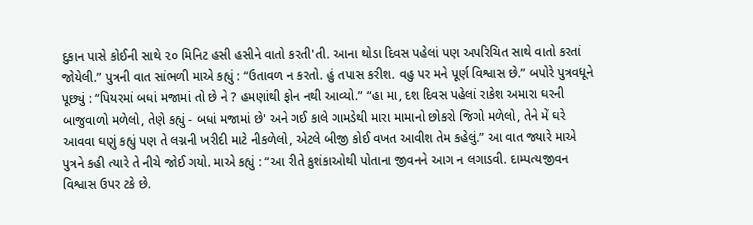દુકાન પાસે કોઈની સાથે ૨૦ મિનિટ હસી હસીને વાતો કરતી'તી. આના થોડા દિવસ પહેલાં પણ અપરિચિત સાથે વાતો કરતાં જોયેલી.” પુત્રની વાત સાંભળી માએ કહ્યું : “ઉતાવળ ન કરતો. હું તપાસ કરીશ. વહુ પર મને પૂર્ણ વિશ્વાસ છે.” બપોરે પુત્રવધૂને પૂછ્યું : “પિયરમાં બધાં મજામાં તો છે ને ? હમણાંથી ફોન નથી આવ્યો.” “હા મા, દશ દિવસ પહેલાં રાકેશ અમારા ઘરની બાજુવાળો મળેલો, તેણે કહ્યું - બધાં મજામાં છે' અને ગઈ કાલે ગામડેથી મારા મામાનો છોકરો જિગો મળેલો, તેને મેં ઘરે આવવા ઘણું કહ્યું પણ તે લગ્નની ખરીદી માટે નીકળેલો, એટલે બીજી કોઈ વખત આવીશ તેમ કહેલું.” આ વાત જ્યારે માએ પુત્રને કહી ત્યારે તે નીચે જોઈ ગયો. માએ કહ્યું : “આ રીતે કુશંકાઓથી પોતાના જીવનને આગ ન લગાડવી. દામ્પત્યજીવન વિશ્વાસ ઉપર ટકે છે.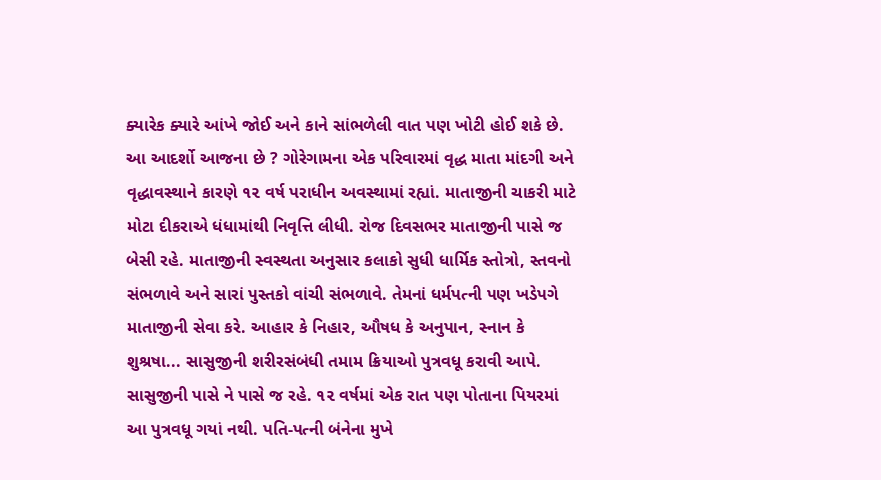ક્યારેક ક્યારે આંખે જોઈ અને કાને સાંભળેલી વાત પણ ખોટી હોઈ શકે છે. આ આદર્શો આજના છે ? ગોરેગામના એક પરિવારમાં વૃદ્ધ માતા માંદગી અને વૃદ્ધાવસ્થાને કારણે ૧૨ વર્ષ પરાધીન અવસ્થામાં રહ્યાં. માતાજીની ચાકરી માટે મોટા દીકરાએ ધંધામાંથી નિવૃત્તિ લીધી. રોજ દિવસભર માતાજીની પાસે જ બેસી રહે. માતાજીની સ્વસ્થતા અનુસાર કલાકો સુધી ધાર્મિક સ્તોત્રો, સ્તવનો સંભળાવે અને સારાં પુસ્તકો વાંચી સંભળાવે. તેમનાં ધર્મપત્ની પણ ખડેપગે માતાજીની સેવા કરે. આહાર કે નિહાર, ઔષધ કે અનુપાન, સ્નાન કે શુશ્રષા... સાસુજીની શરીરસંબંધી તમામ ક્રિયાઓ પુત્રવધૂ કરાવી આપે. સાસુજીની પાસે ને પાસે જ રહે. ૧૨ વર્ષમાં એક રાત પણ પોતાના પિયરમાં આ પુત્રવધૂ ગયાં નથી. પતિ-પત્ની બંનેના મુખે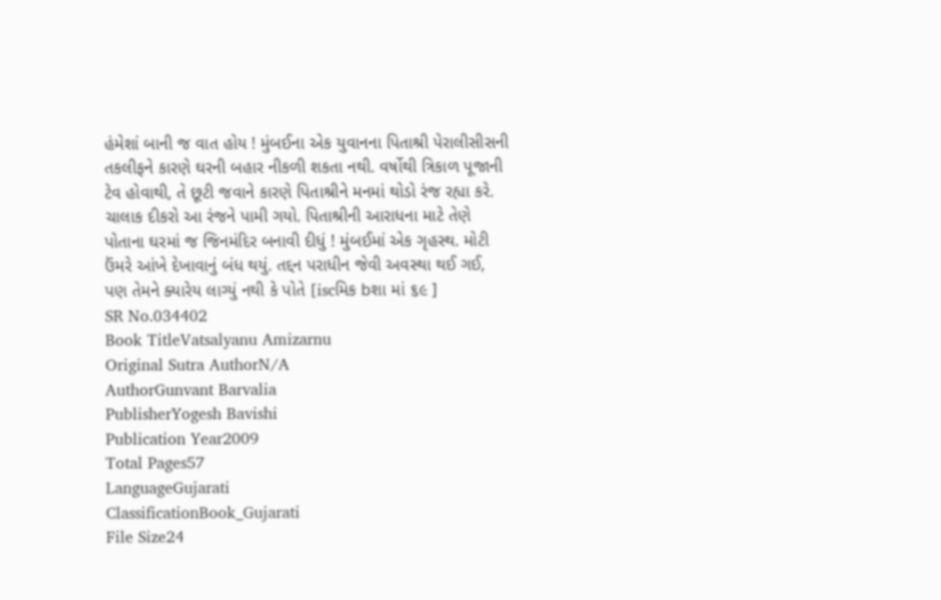હંમેશાં બાની જ વાત હોય ! મુંબઈના એક યુવાનના પિતાશ્રી પેરાલીસીસની તકલીફને કારણે ઘરની બહાર નીકળી શકતા નથી. વર્ષોથી ત્રિકાળ પૂજાની ટેવ હોવાથી, તે છૂટી જવાને કારણે પિતાશ્રીને મનમાં થોડો રંજ રહ્યા કરે. ચાલાક દીકરો આ રંજને પામી ગયો. પિતાશ્રીની આરાધના માટે તેણે પોતાના ઘરમાં જ જિનમંદિર બનાવી દીધું ! મુંબઈમાં એક ગૃહસ્થ. મોટી ઉંમરે આંખે દેખાવાનું બંધ થયું. તદ્દન પરાધીન જેવી અવસ્થા થઈ ગઈ, પણ તેમને ક્યારેય લાગ્યું નથી કે પોતે [iscમિક bશા માં ૬૯ ]
SR No.034402
Book TitleVatsalyanu Amizarnu
Original Sutra AuthorN/A
AuthorGunvant Barvalia
PublisherYogesh Bavishi
Publication Year2009
Total Pages57
LanguageGujarati
ClassificationBook_Gujarati
File Size24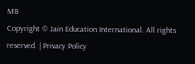MB
Copyright © Jain Education International. All rights reserved. | Privacy Policy